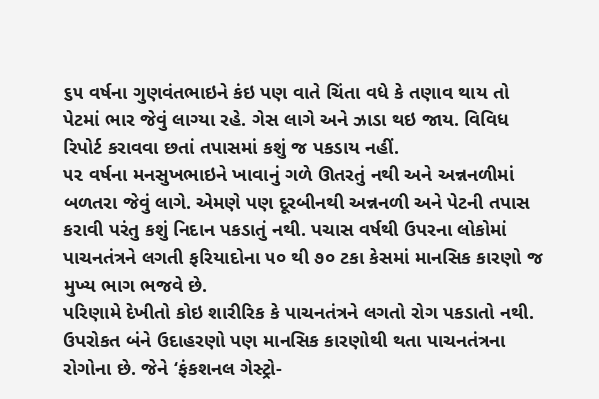૬૫ વર્ષના ગુણવંતભાઇને કંઇ પણ વાતે ચિંતા વધે કે તણાવ થાય તો પેટમાં ભાર જેવું લાગ્યા રહે. ગેસ લાગે અને ઝાડા થઇ જાય. વિવિધ રિપોર્ટ કરાવવા છતાં તપાસમાં કશું જ પકડાય નહીં.
૫૨ વર્ષના મનસુખભાઇને ખાવાનું ગળે ઊતરતું નથી અને અન્નનળીમાં બળતરા જેવું લાગે. એમણે પણ દૂરબીનથી અન્નનળી અને પેટની તપાસ કરાવી પરંતુ કશું નિદાન પકડાતું નથી. પચાસ વર્ષથી ઉપરના લોકોમાં પાચનતંત્રને લગતી ફરિયાદોના ૫૦ થી ૭૦ ટકા કેસમાં માનસિક કારણો જ મુખ્ય ભાગ ભજવે છે.
પરિણામે દેખીતો કોઇ શારીરિક કે પાચનતંત્રને લગતો રોગ પકડાતો નથી. ઉપરોકત બંને ઉદાહરણો પણ માનસિક કારણોથી થતા પાચનતંત્રના રોગોના છે. જેને ‘ફંકશનલ ગેસ્ટ્રો-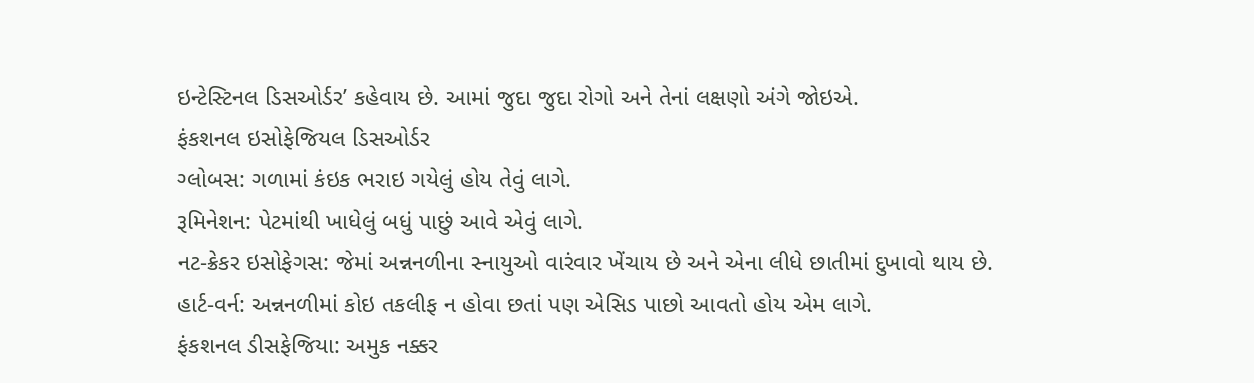ઇન્ટેસ્ટિનલ ડિસઓર્ડર’ કહેવાય છે. આમાં જુદા જુદા રોગો અને તેનાં લક્ષણો અંગે જોઇએ.
ફંકશનલ ઇસોફેજિયલ ડિસઓર્ડર
ગ્લોબસ: ગળામાં કંઇક ભરાઇ ગયેલું હોય તેવું લાગે.
રૂમિનેશન: પેટમાંથી ખાધેલું બધું પાછું આવે એવું લાગે.
નટ-ક્રેકર ઇસોફેગસ: જેમાં અન્નનળીના સ્નાયુઓ વારંવાર ખેંચાય છે અને એના લીધે છાતીમાં દુખાવો થાય છે.
હાર્ટ-વર્ન: અન્નનળીમાં કોઇ તકલીફ ન હોવા છતાં પણ એસિડ પાછો આવતો હોય એમ લાગે.
ફંકશનલ ડીસફેજિયા: અમુક નક્કર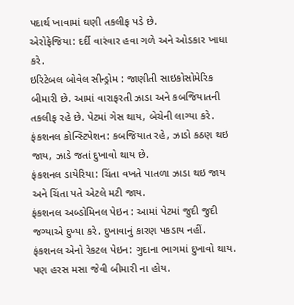પદાર્થ ખાવામાં ઘણી તકલીફ પડે છે.
એરોફેજિયા: દર્દી વારંવાર હવા ગળે અને ઓડકાર ખાધા કરે.
ઇરિટેબલ બોવેલ સીન્ડ્રોમ : જાણીતી સાઇકોસોમેરિક બીમારી છે. આમાં વારાફરતી ઝાડા અને કબજિયાતની તકલીફ રહે છે. પેટમાં ગેસ થાય, બેચેની લાગ્યા કરે.
ફંકશનલ કોન્સ્ટિપેશન: કબજિયાત રહે, ઝાડો કઠણ થઇ જાય, ઝાડે જતાં દુખાવો થાય છે.
ફંકશનલ ડાયેરિયા: ચિંતા વખતે પાતળા ઝાડા થઇ જાય અને ચિંતા પતે એટલે મટી જાય.
ફંકશનલ અબ્ડોમિનલ પેઇન : આમાં પેટમાં જુદી જુદી જગ્યાએ દુખ્યા કરે. દુખાવાનું કારણ પકડાય નહીં.
ફંકશનલ એનો રેકટલ પેઇન: ગુદાના ભાગમાં દુખાવો થાય. પણ હરસ મસા જેવી બીમારી ના હોય.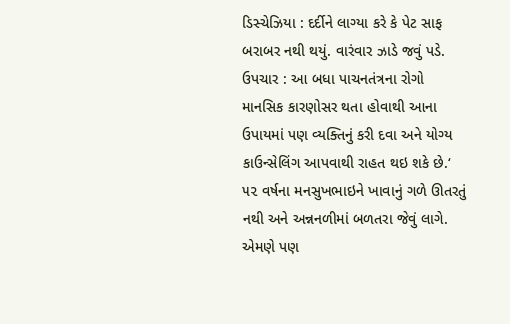ડિસ્ચેઝિયા : દર્દીને લાગ્યા કરે કે પેટ સાફ બરાબર નથી થયું. વારંવાર ઝાડે જવું પડે.
ઉપચાર : આ બધા પાચનતંત્રના રોગો માનસિક કારણોસર થતા હોવાથી આના ઉપાયમાં પણ વ્યક્તિનું કરી દવા અને યોગ્ય કાઉન્સેલિંગ આપવાથી રાહત થઇ શકે છે.‘
૫૨ વર્ષના મનસુખભાઇને ખાવાનું ગળે ઊતરતું નથી અને અન્નનળીમાં બળતરા જેવું લાગે. એમણે પણ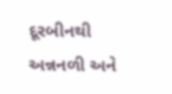દૂરબીનથી અન્નનળી અને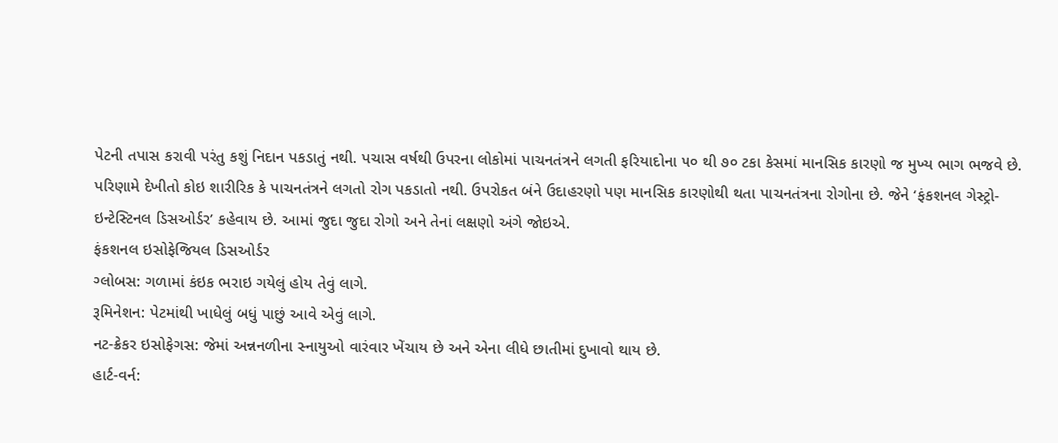પેટની તપાસ કરાવી પરંતુ કશું નિદાન પકડાતું નથી. પચાસ વર્ષથી ઉપરના લોકોમાં પાચનતંત્રને લગતી ફરિયાદોના ૫૦ થી ૭૦ ટકા કેસમાં માનસિક કારણો જ મુખ્ય ભાગ ભજવે છે.
પરિણામે દેખીતો કોઇ શારીરિક કે પાચનતંત્રને લગતો રોગ પકડાતો નથી. ઉપરોકત બંને ઉદાહરણો પણ માનસિક કારણોથી થતા પાચનતંત્રના રોગોના છે. જેને ‘ફંકશનલ ગેસ્ટ્રો-ઇન્ટેસ્ટિનલ ડિસઓર્ડર’ કહેવાય છે. આમાં જુદા જુદા રોગો અને તેનાં લક્ષણો અંગે જોઇએ.
ફંકશનલ ઇસોફેજિયલ ડિસઓર્ડર
ગ્લોબસ: ગળામાં કંઇક ભરાઇ ગયેલું હોય તેવું લાગે.
રૂમિનેશન: પેટમાંથી ખાધેલું બધું પાછું આવે એવું લાગે.
નટ-ક્રેકર ઇસોફેગસ: જેમાં અન્નનળીના સ્નાયુઓ વારંવાર ખેંચાય છે અને એના લીધે છાતીમાં દુખાવો થાય છે.
હાર્ટ-વર્ન: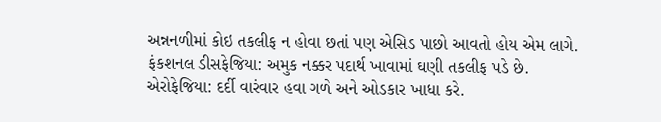અન્નનળીમાં કોઇ તકલીફ ન હોવા છતાં પણ એસિડ પાછો આવતો હોય એમ લાગે.
ફંકશનલ ડીસફેજિયા: અમુક નક્કર પદાર્થ ખાવામાં ઘણી તકલીફ પડે છે.
એરોફેજિયા: દર્દી વારંવાર હવા ગળે અને ઓડકાર ખાધા કરે.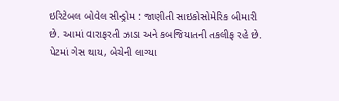ઇરિટેબલ બોવેલ સીન્ડ્રોમ : જાણીતી સાઇકોસોમેરિક બીમારી છે. આમાં વારાફરતી ઝાડા અને કબજિયાતની તકલીફ રહે છે. પેટમાં ગેસ થાય, બેચેની લાગ્યા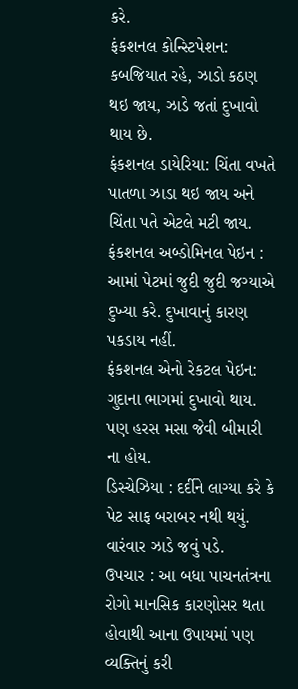કરે.
ફંકશનલ કોન્સ્ટિપેશન: કબજિયાત રહે, ઝાડો કઠણ થઇ જાય, ઝાડે જતાં દુખાવો થાય છે.
ફંકશનલ ડાયેરિયા: ચિંતા વખતે પાતળા ઝાડા થઇ જાય અને ચિંતા પતે એટલે મટી જાય.
ફંકશનલ અબ્ડોમિનલ પેઇન : આમાં પેટમાં જુદી જુદી જગ્યાએ દુખ્યા કરે. દુખાવાનું કારણ પકડાય નહીં.
ફંકશનલ એનો રેકટલ પેઇન: ગુદાના ભાગમાં દુખાવો થાય. પણ હરસ મસા જેવી બીમારી ના હોય.
ડિસ્ચેઝિયા : દર્દીને લાગ્યા કરે કે પેટ સાફ બરાબર નથી થયું. વારંવાર ઝાડે જવું પડે.
ઉપચાર : આ બધા પાચનતંત્રના રોગો માનસિક કારણોસર થતા હોવાથી આના ઉપાયમાં પણ વ્યક્તિનું કરી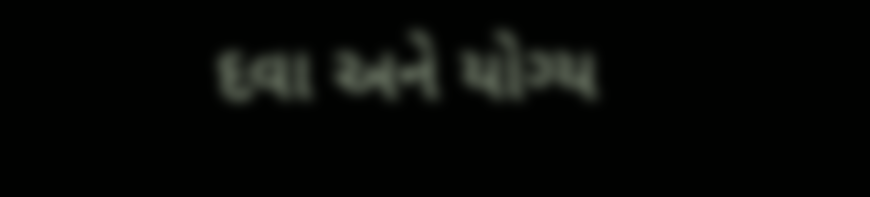દવા અને યોગ્ય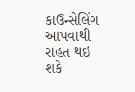કાઉન્સેલિંગ આપવાથી રાહત થઇ શકે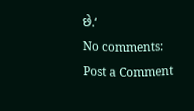છે.‘
No comments:
Post a Comment